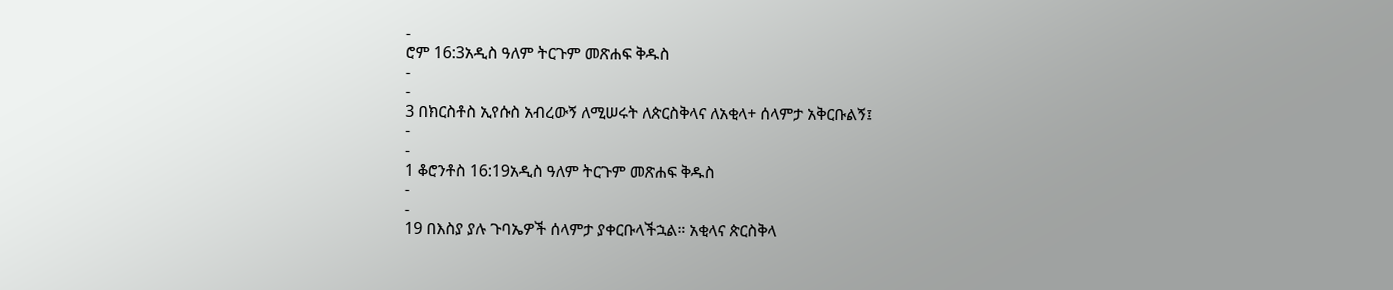-
ሮም 16:3አዲስ ዓለም ትርጉም መጽሐፍ ቅዱስ
-
-
3 በክርስቶስ ኢየሱስ አብረውኝ ለሚሠሩት ለጵርስቅላና ለአቂላ+ ሰላምታ አቅርቡልኝ፤
-
-
1 ቆሮንቶስ 16:19አዲስ ዓለም ትርጉም መጽሐፍ ቅዱስ
-
-
19 በእስያ ያሉ ጉባኤዎች ሰላምታ ያቀርቡላችኋል። አቂላና ጵርስቅላ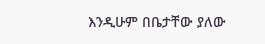እንዲሁም በቤታቸው ያለው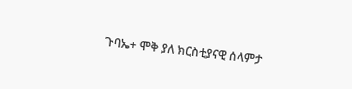ጉባኤ+ ሞቅ ያለ ክርስቲያናዊ ሰላምታ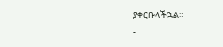ያቀርቡላችኋል።
-